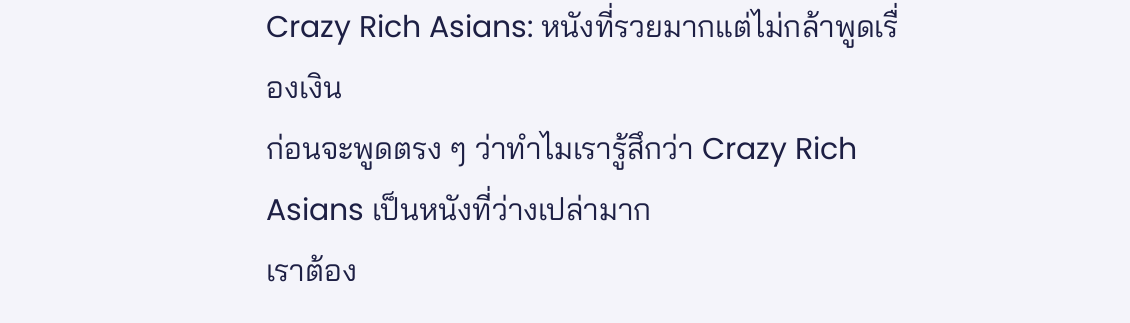Crazy Rich Asians: หนังที่รวยมากแต่ไม่กล้าพูดเรื่องเงิน
ก่อนจะพูดตรง ๆ ว่าทำไมเรารู้สึกว่า Crazy Rich Asians เป็นหนังที่ว่างเปล่ามาก
เราต้อง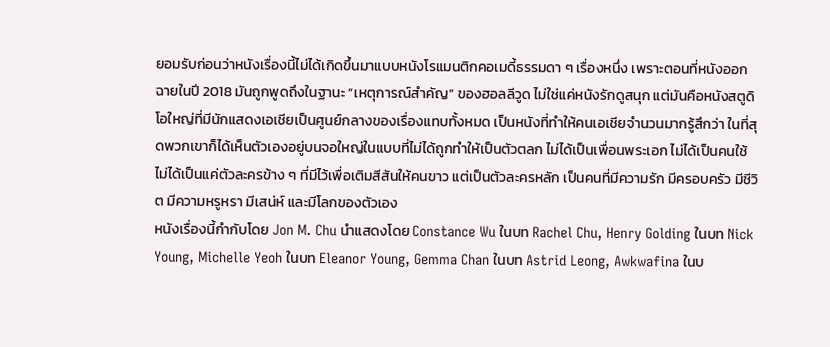ยอมรับก่อนว่าหนังเรื่องนี้ไม่ได้เกิดขึ้นมาแบบหนังโรแมนติกคอเมดี้ธรรมดา ๆ เรื่องหนึ่ง เพราะตอนที่หนังออกฉายในปี 2018 มันถูกพูดถึงในฐานะ “เหตุการณ์สำคัญ” ของฮอลลีวูด ไม่ใช่แค่หนังรักดูสนุก แต่มันคือหนังสตูดิโอใหญ่ที่มีนักแสดงเอเชียเป็นศูนย์กลางของเรื่องแทบทั้งหมด เป็นหนังที่ทำให้คนเอเชียจำนวนมากรู้สึกว่า ในที่สุดพวกเขาก็ได้เห็นตัวเองอยู่บนจอใหญ่ในแบบที่ไม่ได้ถูกทำให้เป็นตัวตลก ไม่ได้เป็นเพื่อนพระเอก ไม่ได้เป็นคนใช้ ไม่ได้เป็นแค่ตัวละครข้าง ๆ ที่มีไว้เพื่อเติมสีสันให้คนขาว แต่เป็นตัวละครหลัก เป็นคนที่มีความรัก มีครอบครัว มีชีวิต มีความหรูหรา มีเสน่ห์ และมีโลกของตัวเอง
หนังเรื่องนี้กำกับโดย Jon M. Chu นำแสดงโดย Constance Wu ในบท Rachel Chu, Henry Golding ในบท Nick Young, Michelle Yeoh ในบท Eleanor Young, Gemma Chan ในบท Astrid Leong, Awkwafina ในบ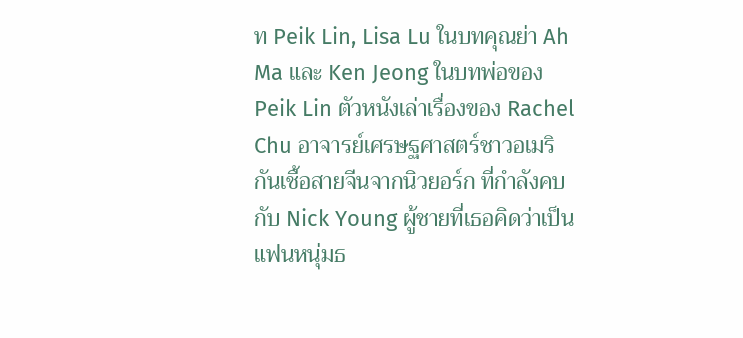ท Peik Lin, Lisa Lu ในบทคุณย่า Ah Ma และ Ken Jeong ในบทพ่อของ Peik Lin ตัวหนังเล่าเรื่องของ Rachel Chu อาจารย์เศรษฐศาสตร์ชาวอเมริกันเชื้อสายจีนจากนิวยอร์ก ที่กำลังคบกับ Nick Young ผู้ชายที่เธอคิดว่าเป็นแฟนหนุ่มธ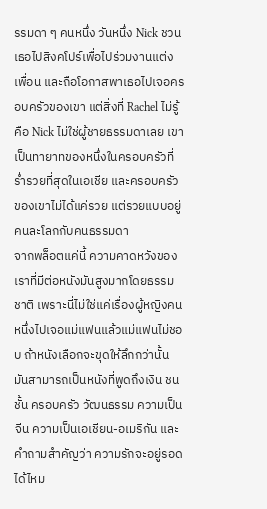รรมดา ๆ คนหนึ่ง วันหนึ่ง Nick ชวนเธอไปสิงคโปร์เพื่อไปร่วมงานแต่งเพื่อน และถือโอกาสพาเธอไปเจอครอบครัวของเขา แต่สิ่งที่ Rachel ไม่รู้คือ Nick ไม่ใช่ผู้ชายธรรมดาเลย เขาเป็นทายาทของหนึ่งในครอบครัวที่ร่ำรวยที่สุดในเอเชีย และครอบครัวของเขาไม่ได้แค่รวย แต่รวยแบบอยู่คนละโลกกับคนธรรมดา
จากพล็อตแค่นี้ ความคาดหวังของเราที่มีต่อหนังมันสูงมากโดยธรรมชาติ เพราะนี่ไม่ใช่แค่เรื่องผู้หญิงคนหนึ่งไปเจอแม่แฟนแล้วแม่แฟนไม่ชอบ ถ้าหนังเลือกจะขุดให้ลึกกว่านั้น มันสามารถเป็นหนังที่พูดถึงเงิน ชนชั้น ครอบครัว วัฒนธรรม ความเป็นจีน ความเป็นเอเชียน-อเมริกัน และคำถามสำคัญว่า ความรักจะอยู่รอดได้ไหม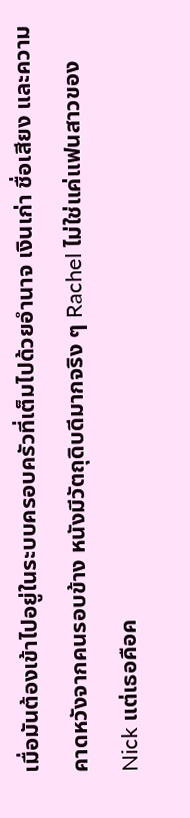เมื่อมันต้องเข้าไปอยู่ในระบบครอบครัวที่เต็มไปด้วยอำนาจ เงินเก่า ชื่อเสียง และความคาดหวังจากคนรอบข้าง หนังมีวัตถุดิบดีมากจริง ๆ Rachel ไม่ใช่แค่แฟนสาวของ Nick แต่เธอคือค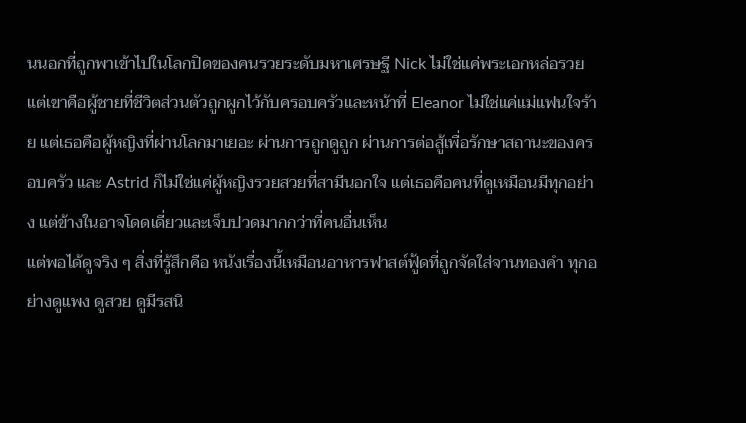นนอกที่ถูกพาเข้าไปในโลกปิดของคนรวยระดับมหาเศรษฐี Nick ไม่ใช่แค่พระเอกหล่อรวย แต่เขาคือผู้ชายที่ชีวิตส่วนตัวถูกผูกไว้กับครอบครัวและหน้าที่ Eleanor ไม่ใช่แค่แม่แฟนใจร้าย แต่เธอคือผู้หญิงที่ผ่านโลกมาเยอะ ผ่านการถูกดูถูก ผ่านการต่อสู้เพื่อรักษาสถานะของครอบครัว และ Astrid ก็ไม่ใช่แค่ผู้หญิงรวยสวยที่สามีนอกใจ แต่เธอคือคนที่ดูเหมือนมีทุกอย่าง แต่ข้างในอาจโดดเดี่ยวและเจ็บปวดมากกว่าที่คนอื่นเห็น
แต่พอได้ดูจริง ๆ สิ่งที่รู้สึกคือ หนังเรื่องนี้เหมือนอาหารฟาสต์ฟู้ดที่ถูกจัดใส่จานทองคำ ทุกอย่างดูแพง ดูสวย ดูมีรสนิ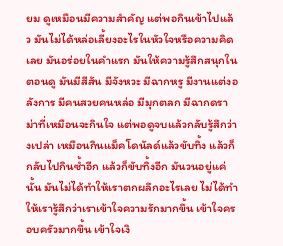ยม ดูเหมือนมีความสำคัญ แต่พอกินเข้าไปแล้ว มันไม่ได้หล่อเลี้ยงอะไรในหัวใจหรือความคิดเลย มันอร่อยในคำแรก มันให้ความรู้สึกสนุกในตอนดู มันมีสีสัน มีจังหวะ มีฉากหรู มีงานแต่งอลังการ มีคนสวยคนหล่อ มีมุกตลก มีฉากดราม่าที่เหมือนจะกินใจ แต่พอดูจบแล้วกลับรู้สึกว่างเปล่า เหมือนกินแม็คโดนัลด์แล้วขับทิ้ง แล้วก็กลับไปกินซ้ำอีก แล้วก็ขับทิ้งอีก มันวนอยู่แค่นั้น มันไม่ได้ทำให้เราตกผลึกอะไรเลย ไม่ได้ทำให้เรารู้สึกว่าเราเข้าใจความรักมากขึ้น เข้าใจครอบครัวมากขึ้น เข้าใจเงิ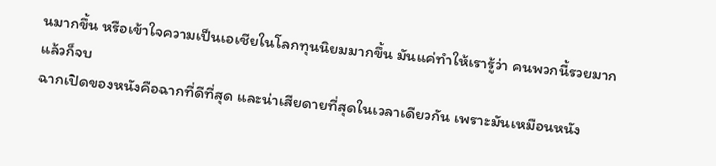นมากขึ้น หรือเข้าใจความเป็นเอเชียในโลกทุนนิยมมากขึ้น มันแค่ทำให้เรารู้ว่า คนพวกนี้รวยมาก แล้วก็จบ
ฉากเปิดของหนังคือฉากที่ดีที่สุด และน่าเสียดายที่สุดในเวลาเดียวกัน เพราะมันเหมือนหนัง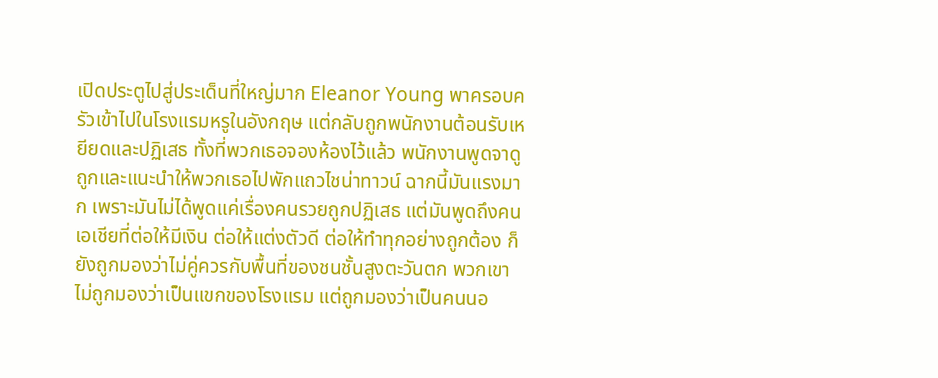เปิดประตูไปสู่ประเด็นที่ใหญ่มาก Eleanor Young พาครอบครัวเข้าไปในโรงแรมหรูในอังกฤษ แต่กลับถูกพนักงานต้อนรับเหยียดและปฏิเสธ ทั้งที่พวกเธอจองห้องไว้แล้ว พนักงานพูดจาดูถูกและแนะนำให้พวกเธอไปพักแถวไชน่าทาวน์ ฉากนี้มันแรงมาก เพราะมันไม่ได้พูดแค่เรื่องคนรวยถูกปฏิเสธ แต่มันพูดถึงคนเอเชียที่ต่อให้มีเงิน ต่อให้แต่งตัวดี ต่อให้ทำทุกอย่างถูกต้อง ก็ยังถูกมองว่าไม่คู่ควรกับพื้นที่ของชนชั้นสูงตะวันตก พวกเขาไม่ถูกมองว่าเป็นแขกของโรงแรม แต่ถูกมองว่าเป็นคนนอ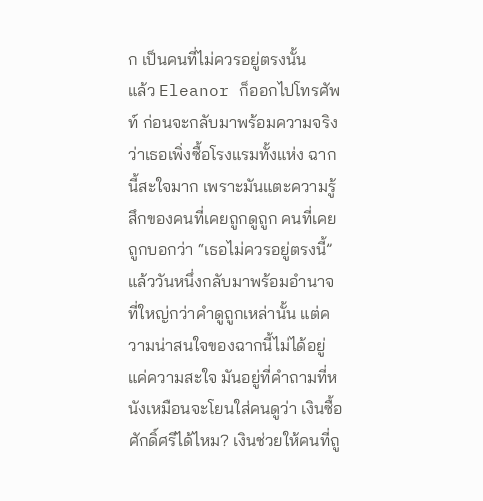ก เป็นคนที่ไม่ควรอยู่ตรงนั้น
แล้ว Eleanor ก็ออกไปโทรศัพท์ ก่อนจะกลับมาพร้อมความจริงว่าเธอเพิ่งซื้อโรงแรมทั้งแห่ง ฉากนี้สะใจมาก เพราะมันแตะความรู้สึกของคนที่เคยถูกดูถูก คนที่เคยถูกบอกว่า “เธอไม่ควรอยู่ตรงนี้” แล้ววันหนึ่งกลับมาพร้อมอำนาจที่ใหญ่กว่าคำดูถูกเหล่านั้น แต่ความน่าสนใจของฉากนี้ไม่ได้อยู่แค่ความสะใจ มันอยู่ที่คำถามที่หนังเหมือนจะโยนใส่คนดูว่า เงินซื้อศักดิ์ศรีได้ไหม? เงินช่วยให้คนที่ถู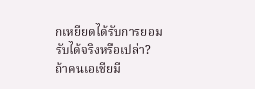กเหยียดได้รับการยอมรับได้จริงหรือเปล่า? ถ้าคนเอเชียมี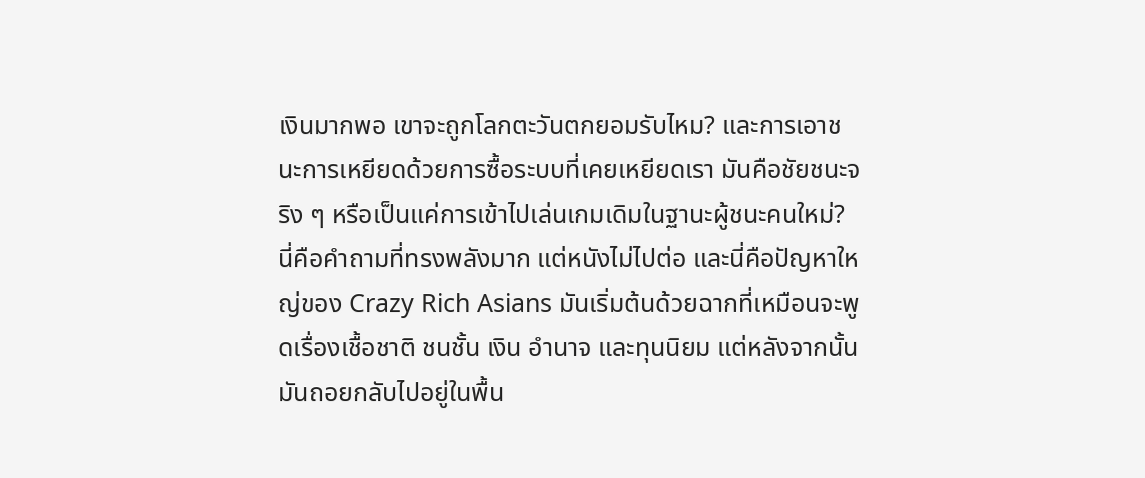เงินมากพอ เขาจะถูกโลกตะวันตกยอมรับไหม? และการเอาชนะการเหยียดด้วยการซื้อระบบที่เคยเหยียดเรา มันคือชัยชนะจริง ๆ หรือเป็นแค่การเข้าไปเล่นเกมเดิมในฐานะผู้ชนะคนใหม่?
นี่คือคำถามที่ทรงพลังมาก แต่หนังไม่ไปต่อ และนี่คือปัญหาใหญ่ของ Crazy Rich Asians มันเริ่มต้นด้วยฉากที่เหมือนจะพูดเรื่องเชื้อชาติ ชนชั้น เงิน อำนาจ และทุนนิยม แต่หลังจากนั้นมันถอยกลับไปอยู่ในพื้น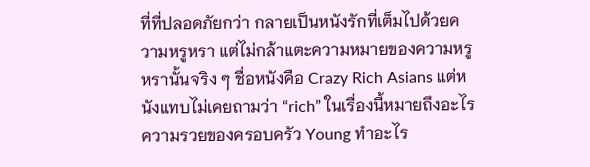ที่ที่ปลอดภัยกว่า กลายเป็นหนังรักที่เต็มไปด้วยความหรูหรา แต่ไม่กล้าแตะความหมายของความหรูหรานั้นจริง ๆ ชื่อหนังคือ Crazy Rich Asians แต่หนังแทบไม่เคยถามว่า “rich” ในเรื่องนี้หมายถึงอะไร ความรวยของครอบครัว Young ทำอะไร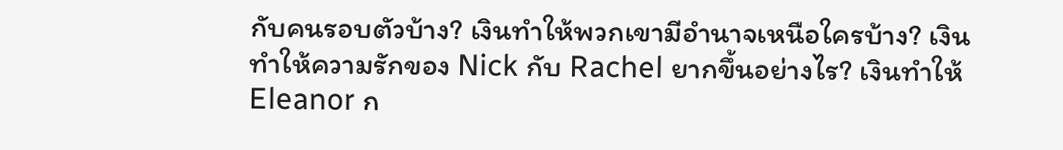กับคนรอบตัวบ้าง? เงินทำให้พวกเขามีอำนาจเหนือใครบ้าง? เงินทำให้ความรักของ Nick กับ Rachel ยากขึ้นอย่างไร? เงินทำให้ Eleanor ก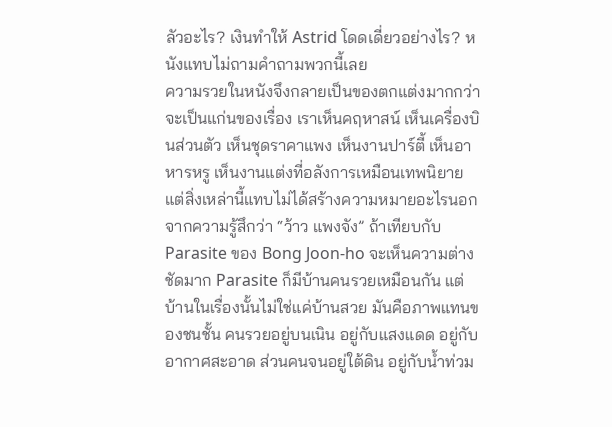ลัวอะไร? เงินทำให้ Astrid โดดเดี่ยวอย่างไร? หนังแทบไม่ถามคำถามพวกนี้เลย
ความรวยในหนังจึงกลายเป็นของตกแต่งมากกว่าจะเป็นแก่นของเรื่อง เราเห็นคฤหาสน์ เห็นเครื่องบินส่วนตัว เห็นชุดราคาแพง เห็นงานปาร์ตี้ เห็นอาหารหรู เห็นงานแต่งที่อลังการเหมือนเทพนิยาย แต่สิ่งเหล่านี้แทบไม่ได้สร้างความหมายอะไรนอกจากความรู้สึกว่า “ว้าว แพงจัง” ถ้าเทียบกับ Parasite ของ Bong Joon-ho จะเห็นความต่างชัดมาก Parasite ก็มีบ้านคนรวยเหมือนกัน แต่บ้านในเรื่องนั้นไม่ใช่แค่บ้านสวย มันคือภาพแทนของชนชั้น คนรวยอยู่บนเนิน อยู่กับแสงแดด อยู่กับอากาศสะอาด ส่วนคนจนอยู่ใต้ดิน อยู่กับน้ำท่วม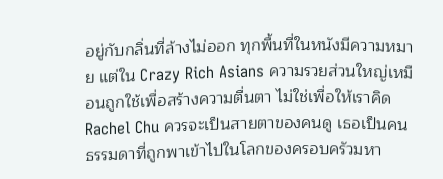อยู่กับกลิ่นที่ล้างไม่ออก ทุกพื้นที่ในหนังมีความหมาย แต่ใน Crazy Rich Asians ความรวยส่วนใหญ่เหมือนถูกใช้เพื่อสร้างความตื่นตา ไม่ใช่เพื่อให้เราคิด
Rachel Chu ควรจะเป็นสายตาของคนดู เธอเป็นคนธรรมดาที่ถูกพาเข้าไปในโลกของครอบครัวมหา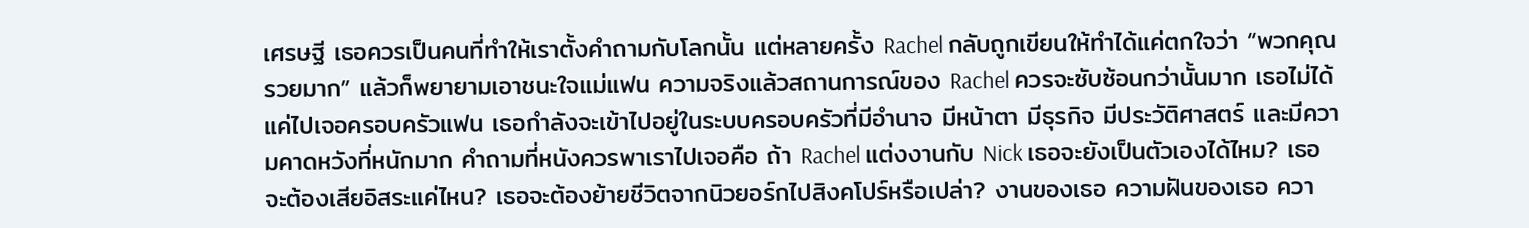เศรษฐี เธอควรเป็นคนที่ทำให้เราตั้งคำถามกับโลกนั้น แต่หลายครั้ง Rachel กลับถูกเขียนให้ทำได้แค่ตกใจว่า “พวกคุณรวยมาก” แล้วก็พยายามเอาชนะใจแม่แฟน ความจริงแล้วสถานการณ์ของ Rachel ควรจะซับซ้อนกว่านั้นมาก เธอไม่ได้แค่ไปเจอครอบครัวแฟน เธอกำลังจะเข้าไปอยู่ในระบบครอบครัวที่มีอำนาจ มีหน้าตา มีธุรกิจ มีประวัติศาสตร์ และมีความคาดหวังที่หนักมาก คำถามที่หนังควรพาเราไปเจอคือ ถ้า Rachel แต่งงานกับ Nick เธอจะยังเป็นตัวเองได้ไหม? เธอจะต้องเสียอิสระแค่ไหน? เธอจะต้องย้ายชีวิตจากนิวยอร์กไปสิงคโปร์หรือเปล่า? งานของเธอ ความฝันของเธอ ควา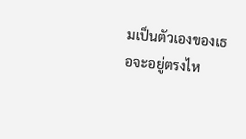มเป็นตัวเองของเธอจะอยู่ตรงไห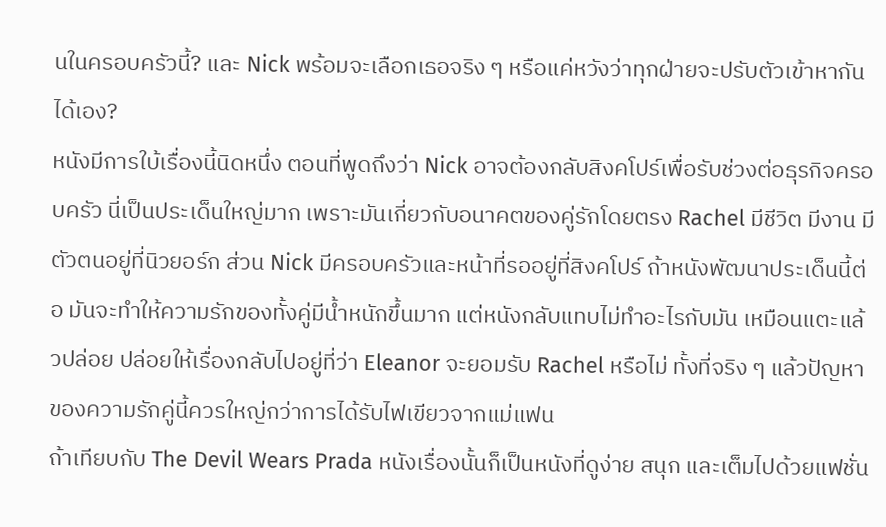นในครอบครัวนี้? และ Nick พร้อมจะเลือกเธอจริง ๆ หรือแค่หวังว่าทุกฝ่ายจะปรับตัวเข้าหากันได้เอง?
หนังมีการใบ้เรื่องนี้นิดหนึ่ง ตอนที่พูดถึงว่า Nick อาจต้องกลับสิงคโปร์เพื่อรับช่วงต่อธุรกิจครอบครัว นี่เป็นประเด็นใหญ่มาก เพราะมันเกี่ยวกับอนาคตของคู่รักโดยตรง Rachel มีชีวิต มีงาน มีตัวตนอยู่ที่นิวยอร์ก ส่วน Nick มีครอบครัวและหน้าที่รออยู่ที่สิงคโปร์ ถ้าหนังพัฒนาประเด็นนี้ต่อ มันจะทำให้ความรักของทั้งคู่มีน้ำหนักขึ้นมาก แต่หนังกลับแทบไม่ทำอะไรกับมัน เหมือนแตะแล้วปล่อย ปล่อยให้เรื่องกลับไปอยู่ที่ว่า Eleanor จะยอมรับ Rachel หรือไม่ ทั้งที่จริง ๆ แล้วปัญหาของความรักคู่นี้ควรใหญ่กว่าการได้รับไฟเขียวจากแม่แฟน
ถ้าเทียบกับ The Devil Wears Prada หนังเรื่องนั้นก็เป็นหนังที่ดูง่าย สนุก และเต็มไปด้วยแฟชั่น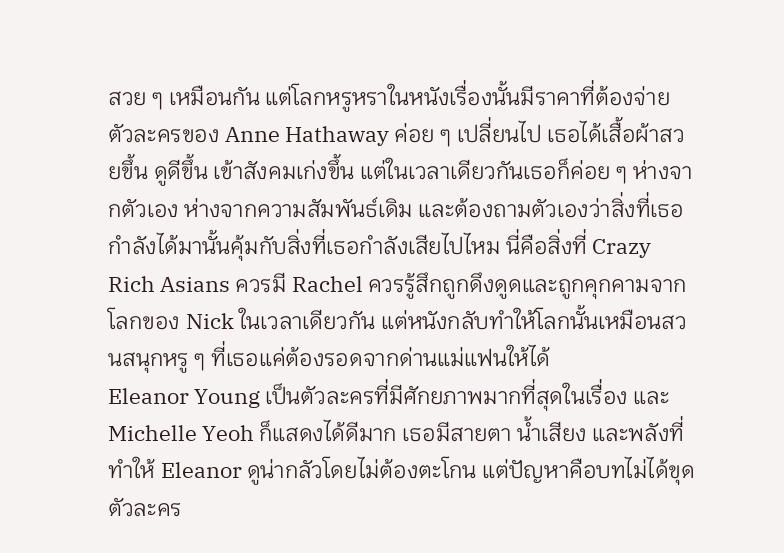สวย ๆ เหมือนกัน แต่โลกหรูหราในหนังเรื่องนั้นมีราคาที่ต้องจ่าย ตัวละครของ Anne Hathaway ค่อย ๆ เปลี่ยนไป เธอได้เสื้อผ้าสวยขึ้น ดูดีขึ้น เข้าสังคมเก่งขึ้น แต่ในเวลาเดียวกันเธอก็ค่อย ๆ ห่างจากตัวเอง ห่างจากความสัมพันธ์เดิม และต้องถามตัวเองว่าสิ่งที่เธอกำลังได้มานั้นคุ้มกับสิ่งที่เธอกำลังเสียไปไหม นี่คือสิ่งที่ Crazy Rich Asians ควรมี Rachel ควรรู้สึกถูกดึงดูดและถูกคุกคามจากโลกของ Nick ในเวลาเดียวกัน แต่หนังกลับทำให้โลกนั้นเหมือนสวนสนุกหรู ๆ ที่เธอแค่ต้องรอดจากด่านแม่แฟนให้ได้
Eleanor Young เป็นตัวละครที่มีศักยภาพมากที่สุดในเรื่อง และ Michelle Yeoh ก็แสดงได้ดีมาก เธอมีสายตา น้ำเสียง และพลังที่ทำให้ Eleanor ดูน่ากลัวโดยไม่ต้องตะโกน แต่ปัญหาคือบทไม่ได้ขุดตัวละคร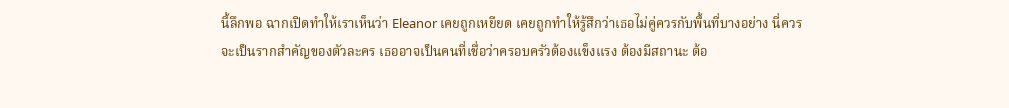นี้ลึกพอ ฉากเปิดทำให้เราเห็นว่า Eleanor เคยถูกเหยียด เคยถูกทำให้รู้สึกว่าเธอไม่คู่ควรกับพื้นที่บางอย่าง นี่ควรจะเป็นรากสำคัญของตัวละคร เธออาจเป็นคนที่เชื่อว่าครอบครัวต้องแข็งแรง ต้องมีสถานะ ต้อ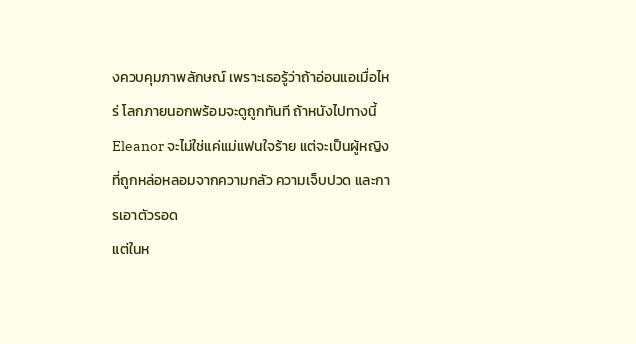งควบคุมภาพลักษณ์ เพราะเธอรู้ว่าถ้าอ่อนแอเมื่อไหร่ โลกภายนอกพร้อมจะดูถูกทันที ถ้าหนังไปทางนี้ Eleanor จะไม่ใช่แค่แม่แฟนใจร้าย แต่จะเป็นผู้หญิงที่ถูกหล่อหลอมจากความกลัว ความเจ็บปวด และการเอาตัวรอด
แต่ในห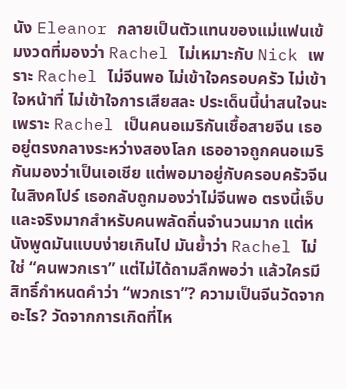นัง Eleanor กลายเป็นตัวแทนของแม่แฟนเข้มงวดที่มองว่า Rachel ไม่เหมาะกับ Nick เพราะ Rachel ไม่จีนพอ ไม่เข้าใจครอบครัว ไม่เข้าใจหน้าที่ ไม่เข้าใจการเสียสละ ประเด็นนี้น่าสนใจนะ เพราะ Rachel เป็นคนอเมริกันเชื้อสายจีน เธออยู่ตรงกลางระหว่างสองโลก เธออาจถูกคนอเมริกันมองว่าเป็นเอเชีย แต่พอมาอยู่กับครอบครัวจีนในสิงคโปร์ เธอกลับถูกมองว่าไม่จีนพอ ตรงนี้เจ็บและจริงมากสำหรับคนพลัดถิ่นจำนวนมาก แต่หนังพูดมันแบบง่ายเกินไป มันย้ำว่า Rachel ไม่ใช่ “คนพวกเรา” แต่ไม่ได้ถามลึกพอว่า แล้วใครมีสิทธิ์กำหนดคำว่า “พวกเรา”? ความเป็นจีนวัดจากอะไร? วัดจากการเกิดที่ไห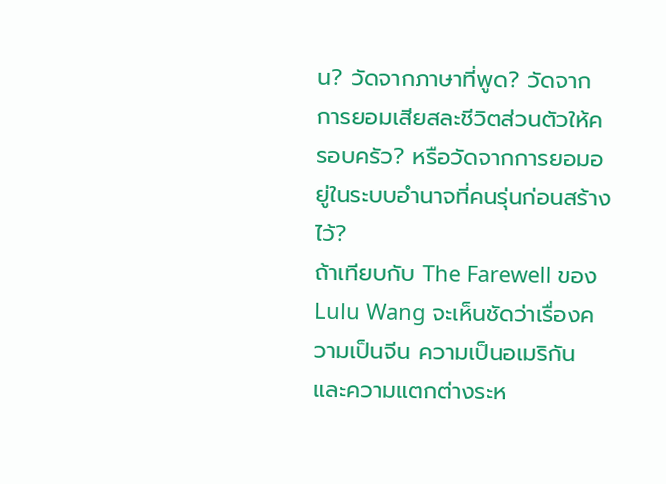น? วัดจากภาษาที่พูด? วัดจากการยอมเสียสละชีวิตส่วนตัวให้ครอบครัว? หรือวัดจากการยอมอยู่ในระบบอำนาจที่คนรุ่นก่อนสร้างไว้?
ถ้าเทียบกับ The Farewell ของ Lulu Wang จะเห็นชัดว่าเรื่องความเป็นจีน ความเป็นอเมริกัน และความแตกต่างระห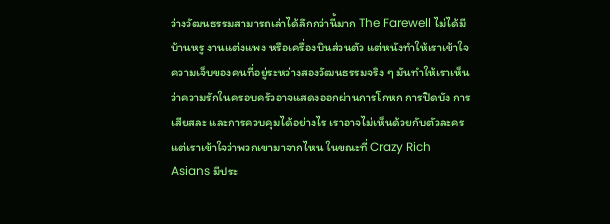ว่างวัฒนธรรมสามารถเล่าได้ลึกกว่านี้มาก The Farewell ไม่ได้มีบ้านหรู งานแต่งแพง หรือเครื่องบินส่วนตัว แต่หนังทำให้เราเข้าใจความเจ็บของคนที่อยู่ระหว่างสองวัฒนธรรมจริง ๆ มันทำให้เราเห็นว่าความรักในครอบครัวอาจแสดงออกผ่านการโกหก การปิดบัง การเสียสละ และการควบคุมได้อย่างไร เราอาจไม่เห็นด้วยกับตัวละคร แต่เราเข้าใจว่าพวกเขามาจากไหน ในขณะที่ Crazy Rich Asians มีประ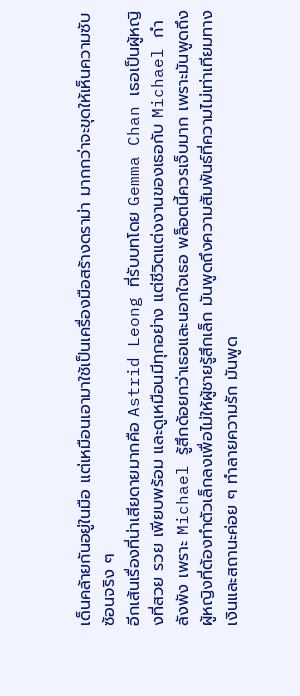เด็นคล้ายกันอยู่ในมือ แต่เหมือนเอามาใช้เป็นเครื่องมือสร้างดราม่า มากกว่าจะขุดให้เห็นความซับซ้อนจริง ๆ
อีกเส้นเรื่องที่น่าเสียดายมากคือ Astrid Leong ที่รับบทโดย Gemma Chan เธอเป็นผู้หญิงที่สวย รวย เพียบพร้อม และดูเหมือนมีทุกอย่าง แต่ชีวิตแต่งงานของเธอกับ Michael กำลังพัง เพราะ Michael รู้สึกด้อยกว่าเธอและนอกใจเธอ พล็อตนี้ควรเจ็บมาก เพราะมันพูดถึงผู้หญิงที่ต้องทำตัวเล็กลงเพื่อไม่ให้ผู้ชายรู้สึกเล็ก มันพูดถึงความสัมพันธ์ที่ความไม่เท่าเทียมทางเงินและสถานะค่อย ๆ ทำลายความรัก มันพูด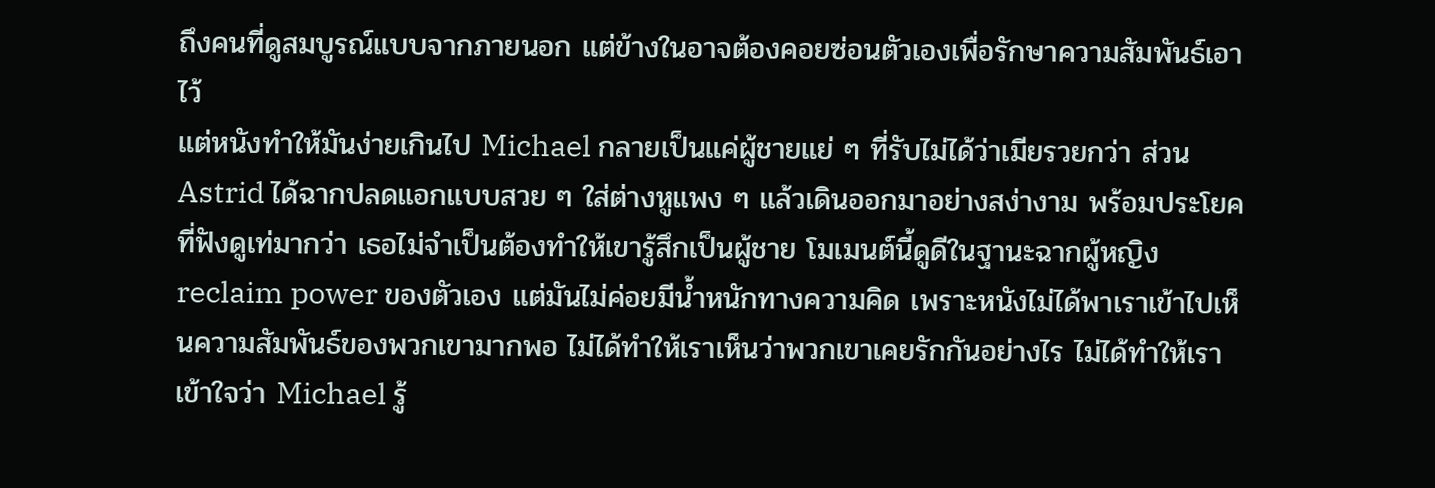ถึงคนที่ดูสมบูรณ์แบบจากภายนอก แต่ข้างในอาจต้องคอยซ่อนตัวเองเพื่อรักษาความสัมพันธ์เอาไว้
แต่หนังทำให้มันง่ายเกินไป Michael กลายเป็นแค่ผู้ชายแย่ ๆ ที่รับไม่ได้ว่าเมียรวยกว่า ส่วน Astrid ได้ฉากปลดแอกแบบสวย ๆ ใส่ต่างหูแพง ๆ แล้วเดินออกมาอย่างสง่างาม พร้อมประโยคที่ฟังดูเท่มากว่า เธอไม่จำเป็นต้องทำให้เขารู้สึกเป็นผู้ชาย โมเมนต์นี้ดูดีในฐานะฉากผู้หญิง reclaim power ของตัวเอง แต่มันไม่ค่อยมีน้ำหนักทางความคิด เพราะหนังไม่ได้พาเราเข้าไปเห็นความสัมพันธ์ของพวกเขามากพอ ไม่ได้ทำให้เราเห็นว่าพวกเขาเคยรักกันอย่างไร ไม่ได้ทำให้เราเข้าใจว่า Michael รู้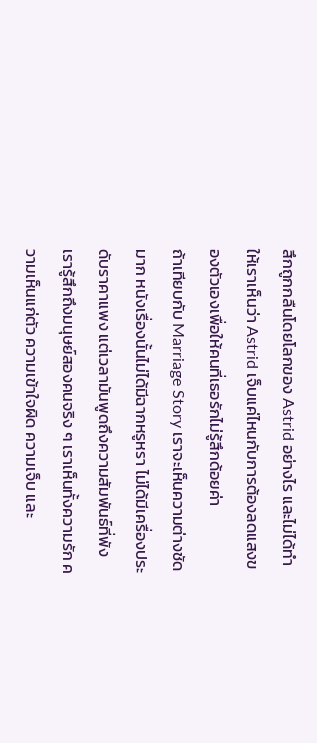สึกถูกกลืนโดยโลกของ Astrid อย่างไร และไม่ได้ทำให้เราเห็นว่า Astrid เจ็บแค่ไหนกับการต้องลดแสงของตัวเองเพื่อให้คนที่เธอรักไม่รู้สึกด้อยค่า
ถ้าเทียบกับ Marriage Story เราจะเห็นความต่างชัดมาก หนังเรื่องนั้นไม่ได้มีฉากหรูหรา ไม่ได้มีเครื่องประดับราคาแพง แต่เวลามันพูดถึงความสัมพันธ์ที่พัง เรารู้สึกถึงมนุษย์สองคนจริง ๆ เราเห็นทั้งความรัก ความเห็นแก่ตัว ความเข้าใจผิด ความเจ็บ และ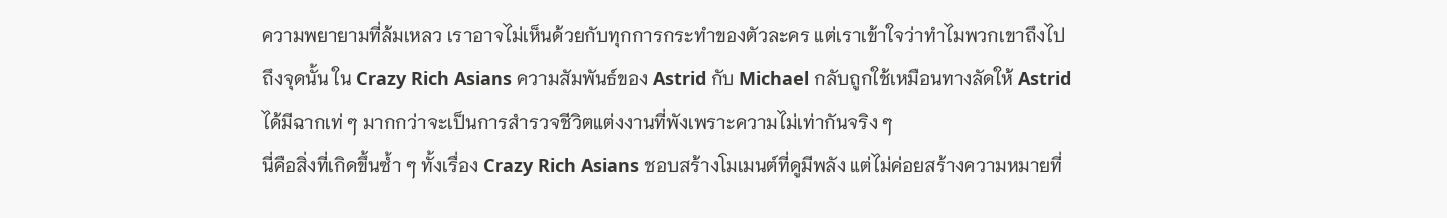ความพยายามที่ล้มเหลว เราอาจไม่เห็นด้วยกับทุกการกระทำของตัวละคร แต่เราเข้าใจว่าทำไมพวกเขาถึงไปถึงจุดนั้น ใน Crazy Rich Asians ความสัมพันธ์ของ Astrid กับ Michael กลับถูกใช้เหมือนทางลัดให้ Astrid ได้มีฉากเท่ ๆ มากกว่าจะเป็นการสำรวจชีวิตแต่งงานที่พังเพราะความไม่เท่ากันจริง ๆ
นี่คือสิ่งที่เกิดขึ้นซ้ำ ๆ ทั้งเรื่อง Crazy Rich Asians ชอบสร้างโมเมนต์ที่ดูมีพลัง แต่ไม่ค่อยสร้างความหมายที่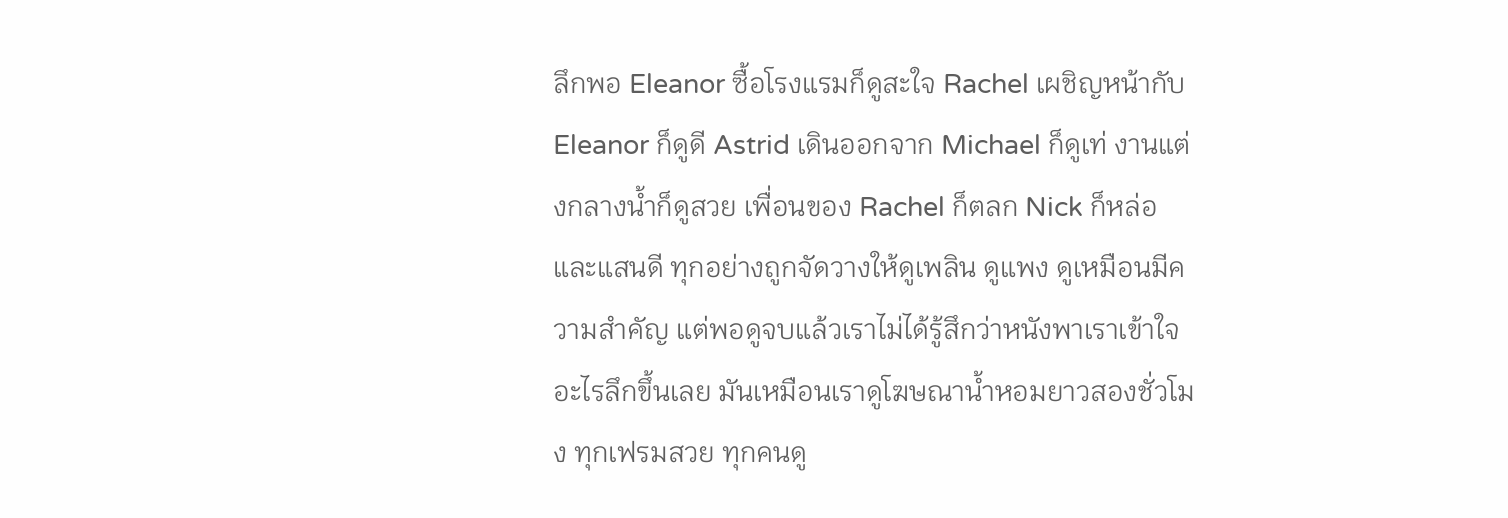ลึกพอ Eleanor ซื้อโรงแรมก็ดูสะใจ Rachel เผชิญหน้ากับ Eleanor ก็ดูดี Astrid เดินออกจาก Michael ก็ดูเท่ งานแต่งกลางน้ำก็ดูสวย เพื่อนของ Rachel ก็ตลก Nick ก็หล่อและแสนดี ทุกอย่างถูกจัดวางให้ดูเพลิน ดูแพง ดูเหมือนมีความสำคัญ แต่พอดูจบแล้วเราไม่ได้รู้สึกว่าหนังพาเราเข้าใจอะไรลึกขึ้นเลย มันเหมือนเราดูโฆษณาน้ำหอมยาวสองชั่วโมง ทุกเฟรมสวย ทุกคนดู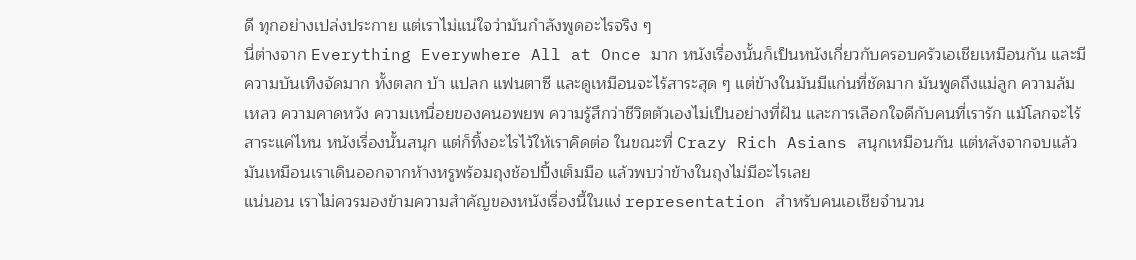ดี ทุกอย่างเปล่งประกาย แต่เราไม่แน่ใจว่ามันกำลังพูดอะไรจริง ๆ
นี่ต่างจาก Everything Everywhere All at Once มาก หนังเรื่องนั้นก็เป็นหนังเกี่ยวกับครอบครัวเอเชียเหมือนกัน และมีความบันเทิงจัดมาก ทั้งตลก บ้า แปลก แฟนตาซี และดูเหมือนจะไร้สาระสุด ๆ แต่ข้างในมันมีแก่นที่ชัดมาก มันพูดถึงแม่ลูก ความล้มเหลว ความคาดหวัง ความเหนื่อยของคนอพยพ ความรู้สึกว่าชีวิตตัวเองไม่เป็นอย่างที่ฝัน และการเลือกใจดีกับคนที่เรารัก แม้โลกจะไร้สาระแค่ไหน หนังเรื่องนั้นสนุก แต่ก็ทิ้งอะไรไว้ให้เราคิดต่อ ในขณะที่ Crazy Rich Asians สนุกเหมือนกัน แต่หลังจากจบแล้วมันเหมือนเราเดินออกจากห้างหรูพร้อมถุงช้อปปิ้งเต็มมือ แล้วพบว่าข้างในถุงไม่มีอะไรเลย
แน่นอน เราไม่ควรมองข้ามความสำคัญของหนังเรื่องนี้ในแง่ representation สำหรับคนเอเชียจำนวน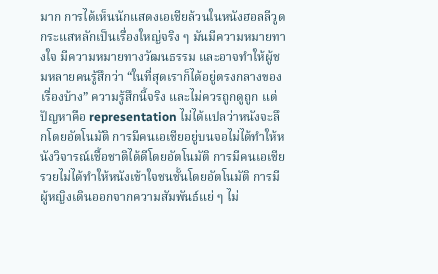มาก การได้เห็นนักแสดงเอเชียล้วนในหนังฮอลลีวูดกระแสหลักเป็นเรื่องใหญ่จริง ๆ มันมีความหมายทางใจ มีความหมายทางวัฒนธรรม และอาจทำให้ผู้ชมหลายคนรู้สึกว่า “ในที่สุดเราก็ได้อยู่ตรงกลางของเรื่องบ้าง” ความรู้สึกนี้จริง และไม่ควรถูกดูถูก แต่ปัญหาคือ representation ไม่ได้แปลว่าหนังจะลึกโดยอัตโนมัติ การมีคนเอเชียอยู่บนจอไม่ได้ทำให้หนังวิจารณ์เชื้อชาติได้ดีโดยอัตโนมัติ การมีคนเอเชียรวยไม่ได้ทำให้หนังเข้าใจชนชั้นโดยอัตโนมัติ การมีผู้หญิงเดินออกจากความสัมพันธ์แย่ ๆ ไม่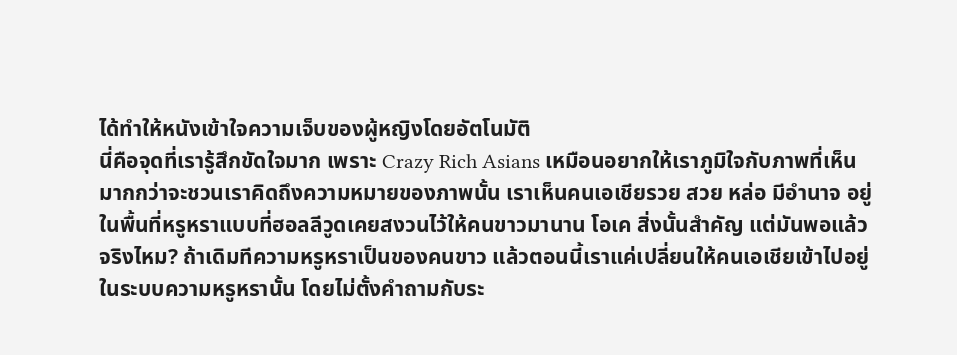ได้ทำให้หนังเข้าใจความเจ็บของผู้หญิงโดยอัตโนมัติ
นี่คือจุดที่เรารู้สึกขัดใจมาก เพราะ Crazy Rich Asians เหมือนอยากให้เราภูมิใจกับภาพที่เห็น มากกว่าจะชวนเราคิดถึงความหมายของภาพนั้น เราเห็นคนเอเชียรวย สวย หล่อ มีอำนาจ อยู่ในพื้นที่หรูหราแบบที่ฮอลลีวูดเคยสงวนไว้ให้คนขาวมานาน โอเค สิ่งนั้นสำคัญ แต่มันพอแล้วจริงไหม? ถ้าเดิมทีความหรูหราเป็นของคนขาว แล้วตอนนี้เราแค่เปลี่ยนให้คนเอเชียเข้าไปอยู่ในระบบความหรูหรานั้น โดยไม่ตั้งคำถามกับระ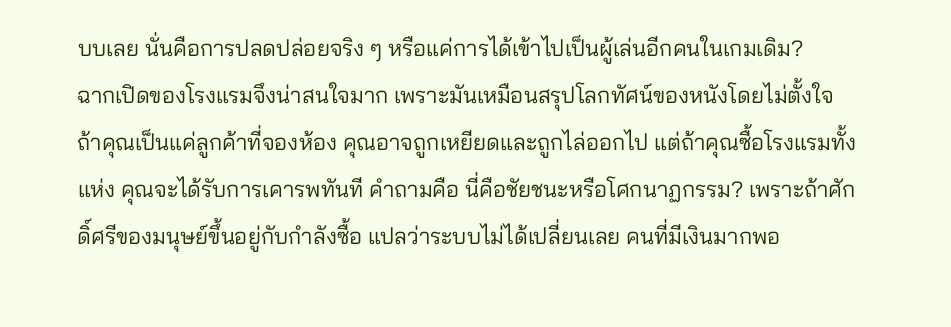บบเลย นั่นคือการปลดปล่อยจริง ๆ หรือแค่การได้เข้าไปเป็นผู้เล่นอีกคนในเกมเดิม?
ฉากเปิดของโรงแรมจึงน่าสนใจมาก เพราะมันเหมือนสรุปโลกทัศน์ของหนังโดยไม่ตั้งใจ ถ้าคุณเป็นแค่ลูกค้าที่จองห้อง คุณอาจถูกเหยียดและถูกไล่ออกไป แต่ถ้าคุณซื้อโรงแรมทั้งแห่ง คุณจะได้รับการเคารพทันที คำถามคือ นี่คือชัยชนะหรือโศกนาฏกรรม? เพราะถ้าศักดิ์ศรีของมนุษย์ขึ้นอยู่กับกำลังซื้อ แปลว่าระบบไม่ได้เปลี่ยนเลย คนที่มีเงินมากพอ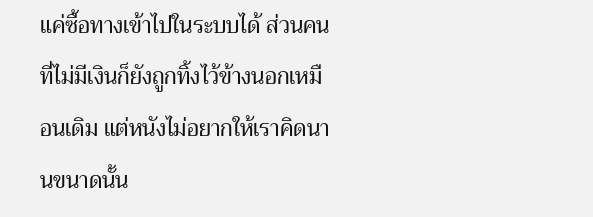แค่ซื้อทางเข้าไปในระบบได้ ส่วนคนที่ไม่มีเงินก็ยังถูกทิ้งไว้ข้างนอกเหมือนเดิม แต่หนังไม่อยากให้เราคิดนานขนาดนั้น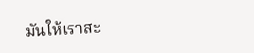มันให้เราสะ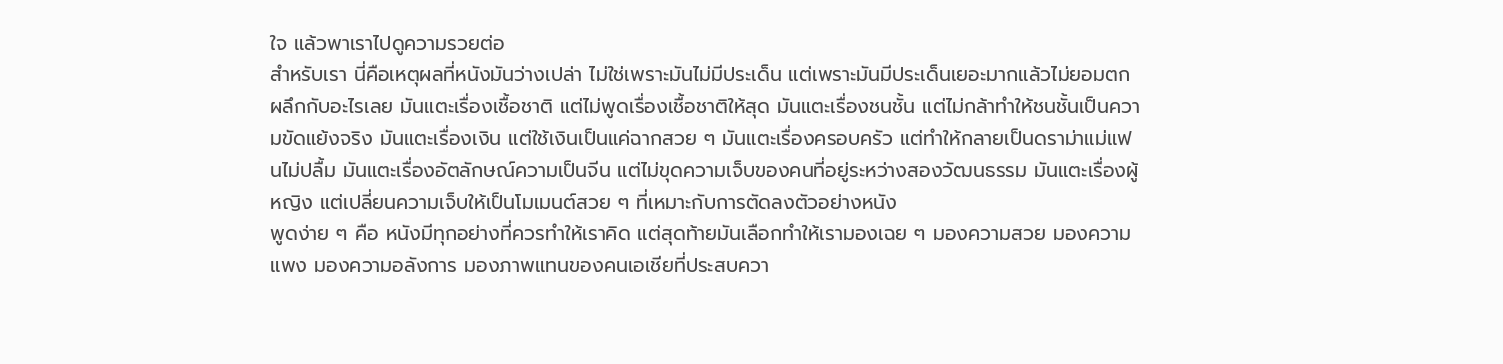ใจ แล้วพาเราไปดูความรวยต่อ
สำหรับเรา นี่คือเหตุผลที่หนังมันว่างเปล่า ไม่ใช่เพราะมันไม่มีประเด็น แต่เพราะมันมีประเด็นเยอะมากแล้วไม่ยอมตกผลึกกับอะไรเลย มันแตะเรื่องเชื้อชาติ แต่ไม่พูดเรื่องเชื้อชาติให้สุด มันแตะเรื่องชนชั้น แต่ไม่กล้าทำให้ชนชั้นเป็นความขัดแย้งจริง มันแตะเรื่องเงิน แต่ใช้เงินเป็นแค่ฉากสวย ๆ มันแตะเรื่องครอบครัว แต่ทำให้กลายเป็นดราม่าแม่แฟนไม่ปลื้ม มันแตะเรื่องอัตลักษณ์ความเป็นจีน แต่ไม่ขุดความเจ็บของคนที่อยู่ระหว่างสองวัฒนธรรม มันแตะเรื่องผู้หญิง แต่เปลี่ยนความเจ็บให้เป็นโมเมนต์สวย ๆ ที่เหมาะกับการตัดลงตัวอย่างหนัง
พูดง่าย ๆ คือ หนังมีทุกอย่างที่ควรทำให้เราคิด แต่สุดท้ายมันเลือกทำให้เรามองเฉย ๆ มองความสวย มองความแพง มองความอลังการ มองภาพแทนของคนเอเชียที่ประสบควา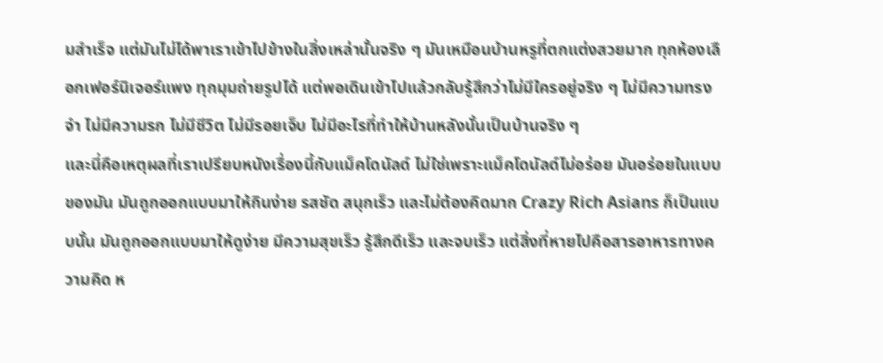มสำเร็จ แต่มันไม่ได้พาเราเข้าไปข้างในสิ่งเหล่านั้นจริง ๆ มันเหมือนบ้านหรูที่ตกแต่งสวยมาก ทุกห้องเลือกเฟอร์นิเจอร์แพง ทุกมุมถ่ายรูปได้ แต่พอเดินเข้าไปแล้วกลับรู้สึกว่าไม่มีใครอยู่จริง ๆ ไม่มีความทรงจำ ไม่มีความรก ไม่มีชีวิต ไม่มีรอยเจ็บ ไม่มีอะไรที่ทำให้บ้านหลังนั้นเป็นบ้านจริง ๆ
และนี่คือเหตุผลที่เราเปรียบหนังเรื่องนี้กับแม็คโดนัลด์ ไม่ใช่เพราะแม็คโดนัลด์ไม่อร่อย มันอร่อยในแบบของมัน มันถูกออกแบบมาให้กินง่าย รสชัด สนุกเร็ว และไม่ต้องคิดมาก Crazy Rich Asians ก็เป็นแบบนั้น มันถูกออกแบบมาให้ดูง่าย มีความสุขเร็ว รู้สึกดีเร็ว และจบเร็ว แต่สิ่งที่หายไปคือสารอาหารทางความคิด ห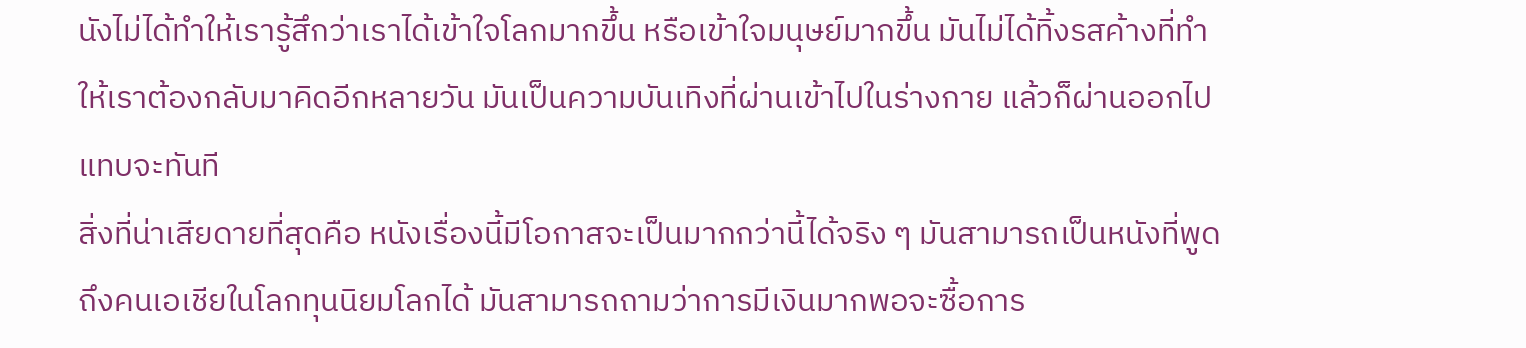นังไม่ได้ทำให้เรารู้สึกว่าเราได้เข้าใจโลกมากขึ้น หรือเข้าใจมนุษย์มากขึ้น มันไม่ได้ทิ้งรสค้างที่ทำให้เราต้องกลับมาคิดอีกหลายวัน มันเป็นความบันเทิงที่ผ่านเข้าไปในร่างกาย แล้วก็ผ่านออกไปแทบจะทันที
สิ่งที่น่าเสียดายที่สุดคือ หนังเรื่องนี้มีโอกาสจะเป็นมากกว่านี้ได้จริง ๆ มันสามารถเป็นหนังที่พูดถึงคนเอเชียในโลกทุนนิยมโลกได้ มันสามารถถามว่าการมีเงินมากพอจะซื้อการ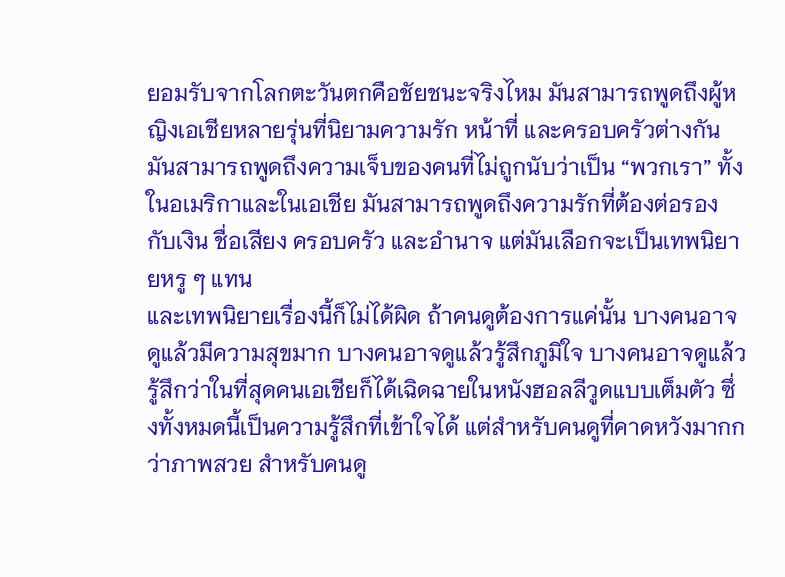ยอมรับจากโลกตะวันตกคือชัยชนะจริงไหม มันสามารถพูดถึงผู้หญิงเอเชียหลายรุ่นที่นิยามความรัก หน้าที่ และครอบครัวต่างกัน มันสามารถพูดถึงความเจ็บของคนที่ไม่ถูกนับว่าเป็น “พวกเรา” ทั้งในอเมริกาและในเอเชีย มันสามารถพูดถึงความรักที่ต้องต่อรองกับเงิน ชื่อเสียง ครอบครัว และอำนาจ แต่มันเลือกจะเป็นเทพนิยายหรู ๆ แทน
และเทพนิยายเรื่องนี้ก็ไม่ได้ผิด ถ้าคนดูต้องการแค่นั้น บางคนอาจดูแล้วมีความสุขมาก บางคนอาจดูแล้วรู้สึกภูมิใจ บางคนอาจดูแล้วรู้สึกว่าในที่สุดคนเอเชียก็ได้เฉิดฉายในหนังฮอลลีวูดแบบเต็มตัว ซึ่งทั้งหมดนี้เป็นความรู้สึกที่เข้าใจได้ แต่สำหรับคนดูที่คาดหวังมากกว่าภาพสวย สำหรับคนดู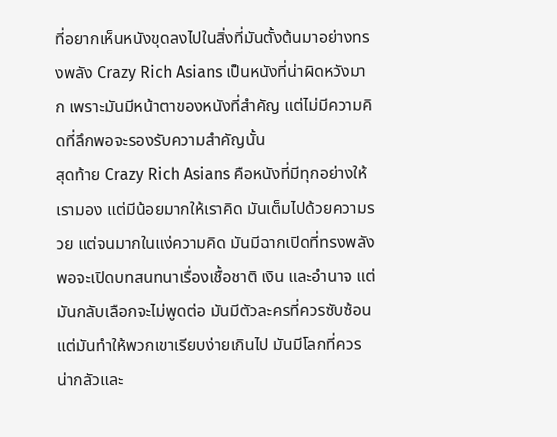ที่อยากเห็นหนังขุดลงไปในสิ่งที่มันตั้งต้นมาอย่างทรงพลัง Crazy Rich Asians เป็นหนังที่น่าผิดหวังมาก เพราะมันมีหน้าตาของหนังที่สำคัญ แต่ไม่มีความคิดที่ลึกพอจะรองรับความสำคัญนั้น
สุดท้าย Crazy Rich Asians คือหนังที่มีทุกอย่างให้เรามอง แต่มีน้อยมากให้เราคิด มันเต็มไปด้วยความรวย แต่จนมากในแง่ความคิด มันมีฉากเปิดที่ทรงพลังพอจะเปิดบทสนทนาเรื่องเชื้อชาติ เงิน และอำนาจ แต่มันกลับเลือกจะไม่พูดต่อ มันมีตัวละครที่ควรซับซ้อน แต่มันทำให้พวกเขาเรียบง่ายเกินไป มันมีโลกที่ควรน่ากลัวและ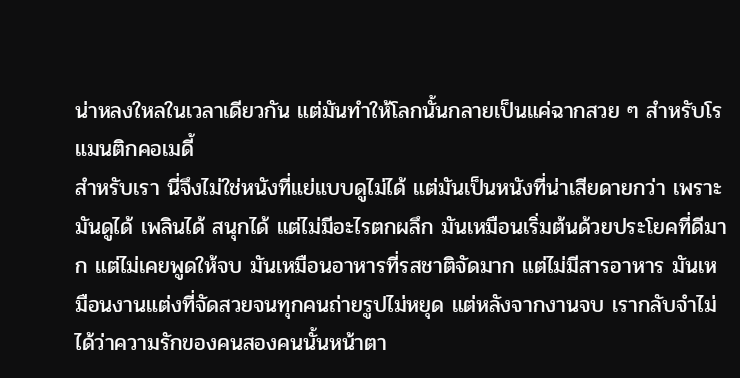น่าหลงใหลในเวลาเดียวกัน แต่มันทำให้โลกนั้นกลายเป็นแค่ฉากสวย ๆ สำหรับโรแมนติกคอเมดี้
สำหรับเรา นี่จึงไม่ใช่หนังที่แย่แบบดูไม่ได้ แต่มันเป็นหนังที่น่าเสียดายกว่า เพราะมันดูได้ เพลินได้ สนุกได้ แต่ไม่มีอะไรตกผลึก มันเหมือนเริ่มต้นด้วยประโยคที่ดีมาก แต่ไม่เคยพูดให้จบ มันเหมือนอาหารที่รสชาติจัดมาก แต่ไม่มีสารอาหาร มันเหมือนงานแต่งที่จัดสวยจนทุกคนถ่ายรูปไม่หยุด แต่หลังจากงานจบ เรากลับจำไม่ได้ว่าความรักของคนสองคนนั้นหน้าตา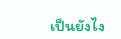เป็นยังไง